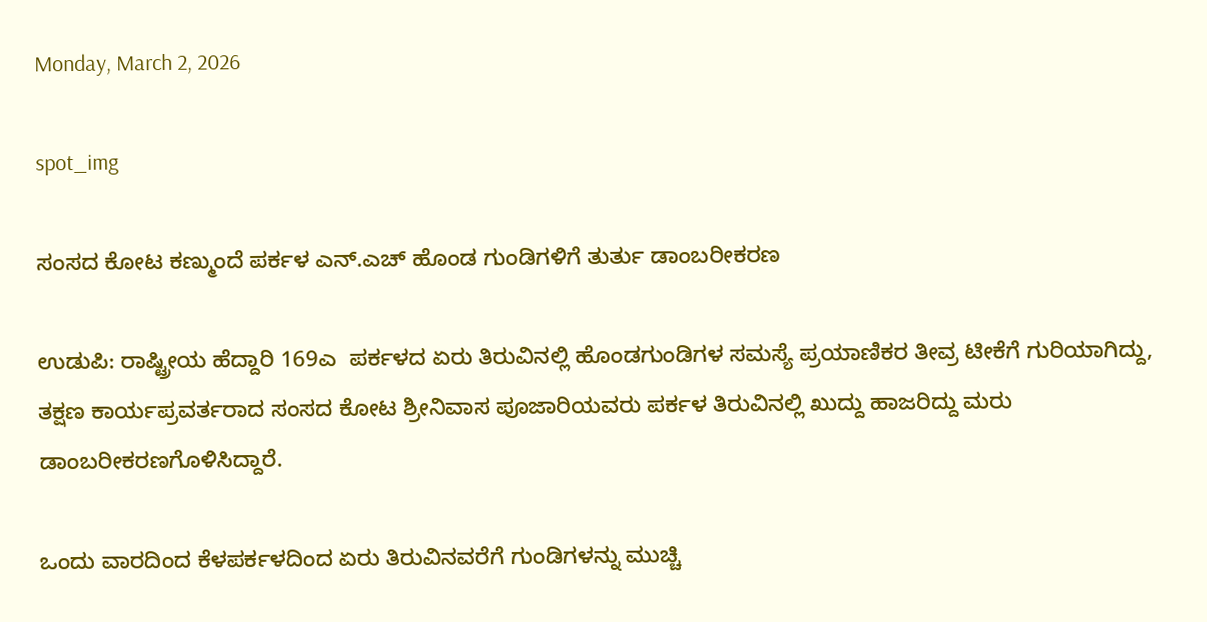Monday, March 2, 2026

spot_img

ಸಂಸದ ಕೋಟ ಕಣ್ಮುಂದೆ ಪರ್ಕಳ ಎನ್.ಎಚ್ ಹೊಂಡ ಗುಂಡಿಗಳಿಗೆ ತುರ್ತು ಡಾಂಬರೀಕರಣ

ಉಡುಪಿ: ರಾಷ್ಟ್ರೀಯ ಹೆದ್ದಾರಿ 169ಎ  ಪರ್ಕಳದ ಏರು ತಿರುವಿನಲ್ಲಿ ಹೊಂಡಗುಂಡಿಗಳ ಸಮಸ್ಯೆ ಪ್ರಯಾಣಿಕರ ತೀವ್ರ ಟೀಕೆಗೆ ಗುರಿಯಾಗಿದ್ದು, ತಕ್ಷಣ ಕಾರ್ಯಪ್ರವರ್ತರಾದ ಸಂಸದ ಕೋಟ ಶ್ರೀನಿವಾಸ ಪೂಜಾರಿಯವರು ಪರ್ಕಳ ತಿರುವಿನಲ್ಲಿ ಖುದ್ದು ಹಾಜರಿದ್ದು ಮರು ಡಾಂಬರೀಕರಣಗೊಳಿಸಿದ್ದಾರೆ.

ಒಂದು ವಾರದಿಂದ ಕೆಳಪರ್ಕಳದಿಂದ ಏರು ತಿರುವಿನವರೆಗೆ ಗುಂಡಿಗಳನ್ನು ಮುಚ್ಚಿ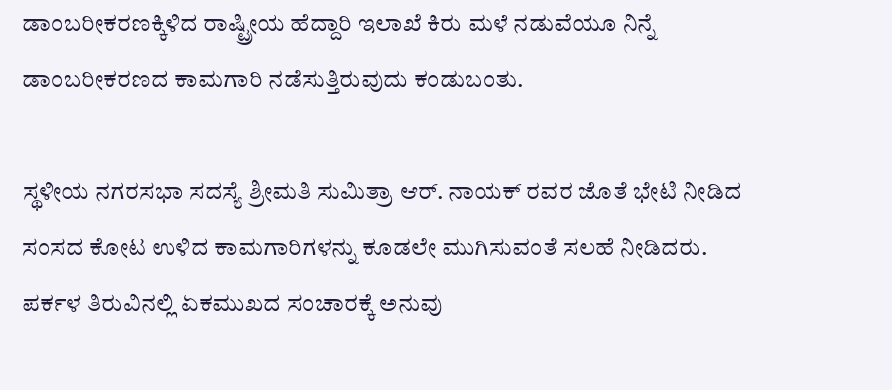ಡಾಂಬರೀಕರಣಕ್ಕಿಳಿದ ರಾಷ್ಟ್ರೀಯ ಹೆದ್ದಾರಿ ಇಲಾಖೆ ಕಿರು ಮಳೆ ನಡುವೆಯೂ ನಿನ್ನೆ ಡಾಂಬರೀಕರಣದ ಕಾಮಗಾರಿ ನಡೆಸುತ್ತಿರುವುದು ಕಂಡುಬಂತು.

ಸ್ಥಳೀಯ ನಗರಸಭಾ ಸದಸ್ಯೆ ಶ್ರೀಮತಿ ಸುಮಿತ್ರಾ ಆರ್. ನಾಯಕ್ ರವರ ಜೊತೆ ಭೇಟಿ ನೀಡಿದ ಸಂಸದ ಕೋಟ ಉಳಿದ ಕಾಮಗಾರಿಗಳನ್ನು ಕೂಡಲೇ ಮುಗಿಸುವಂತೆ ಸಲಹೆ ನೀಡಿದರು. ಪರ್ಕಳ ತಿರುವಿನಲ್ಲಿ ಏಕಮುಖದ ಸಂಚಾರಕ್ಕೆ ಅನುವು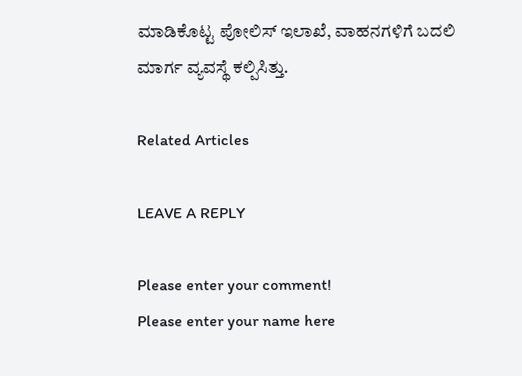ಮಾಡಿಕೊಟ್ಟ ಪೋಲಿಸ್ ಇಲಾಖೆ, ವಾಹನಗಳಿಗೆ ಬದಲಿ ಮಾರ್ಗ ವ್ಯವಸ್ಥೆ ಕಲ್ಪಿಸಿತ್ತು.

Related Articles

LEAVE A REPLY

Please enter your comment!
Please enter your name here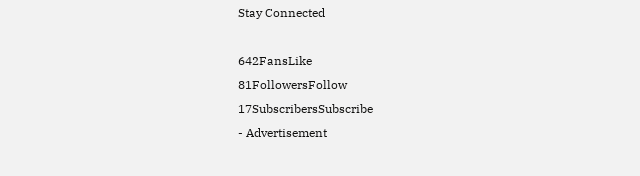Stay Connected

642FansLike
81FollowersFollow
17SubscribersSubscribe
- Advertisement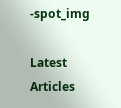-spot_img

Latest Articles